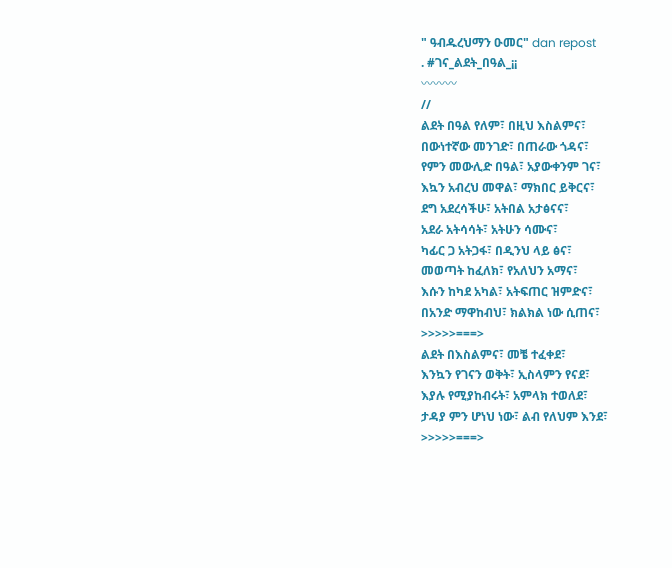" ዓብዱረህማን ዑመር" dan repost
. #ገና_ልደት_በዓል_¡¡
〰〰〰
//
ልደት በዓል የለም፣ በዚህ እስልምና፣
በውነተኛው መንገድ፣ በጠራው ጎዳና፣
የምን መውሊድ በዓል፣ አያውቀንም ገና፣
እኳን አብረህ መዋል፣ ማክበር ይቅርና፣
ደግ አደረሳችሁ፣ አትበል አታፅናና፣
አደራ አትሳሳት፣ አትሁን ሳሙና፣
ካፊር ጋ አትጋፋ፣ በዲንህ ላይ ፅና፣
መወጣት ከፈለክ፣ የአለህን አማና፣
እሱን ከካደ አካል፣ አትፍጠር ዝምድና፣
በአንድ ማዋከብህ፣ ክልክል ነው ሲጠና፣
>>>>>===>
ልደት በእስልምና፣ መቼ ተፈቀደ፣
እንኳን የገናን ወቅት፣ ኢስላምን የናደ፣
እያሉ የሚያከብሩት፣ አምላክ ተወለደ፣
ታዳያ ምን ሆነህ ነው፣ ልብ የለህም እንደ፣
>>>>>===>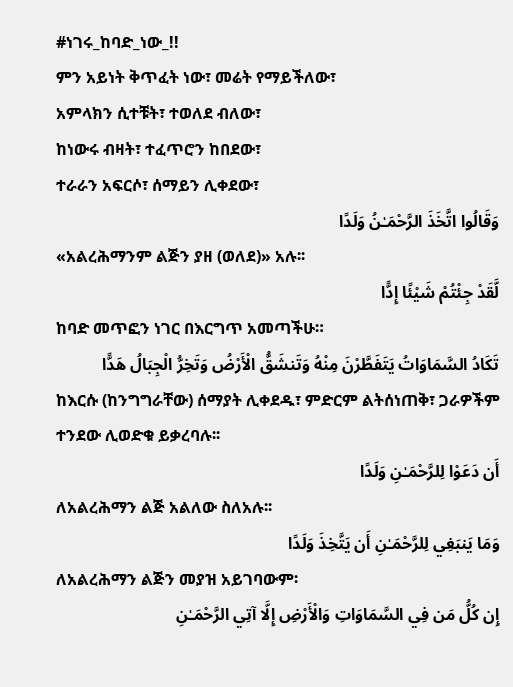#ነገሩ_ከባድ_ነው_!!
ምን አይነት ቅጥፈት ነው፣ መሬት የማይችለው፣
አምላክን ሲተቹት፣ ተወለደ ብለው፣
ከነውሩ ብዛት፣ ተፈጥሮን ከበደው፣
ተራራን አፍርሶ፣ ሰማይን ሊቀደው፣
وَقَالُوا اتَّخَذَ الرَّحْمَـٰنُ وَلَدًا
«አልረሕማንም ልጅን ያዘ (ወለደ)» አሉ፡፡
لَّقَدْ جِئْتُمْ شَيْئًا إِدًّا
ከባድ መጥፎን ነገር በእርግጥ አመጣችሁ።
تَكَادُ السَّمَاوَاتُ يَتَفَطَّرْنَ مِنْهُ وَتَنشَقُّ الْأَرْضُ وَتَخِرُّ الْجِبَالُ هَدًّا
ከእርሱ (ከንግግራቸው) ሰማያት ሊቀደዱ፣ ምድርም ልትሰነጠቅ፣ ጋራዎችም ተንደው ሊወድቁ ይቃረባሉ፡፡
أَن دَعَوْا لِلرَّحْمَـٰنِ وَلَدًا
ለአልረሕማን ልጅ አልለው ስለአሉ፡፡
وَمَا يَنبَغِي لِلرَّحْمَـٰنِ أَن يَتَّخِذَ وَلَدًا
ለአልረሕማን ልጅን መያዝ አይገባውም፡
إِن كُلُّ مَن فِي السَّمَاوَاتِ وَالْأَرْضِ إِلَّا آتِي الرَّحْمَـٰنِ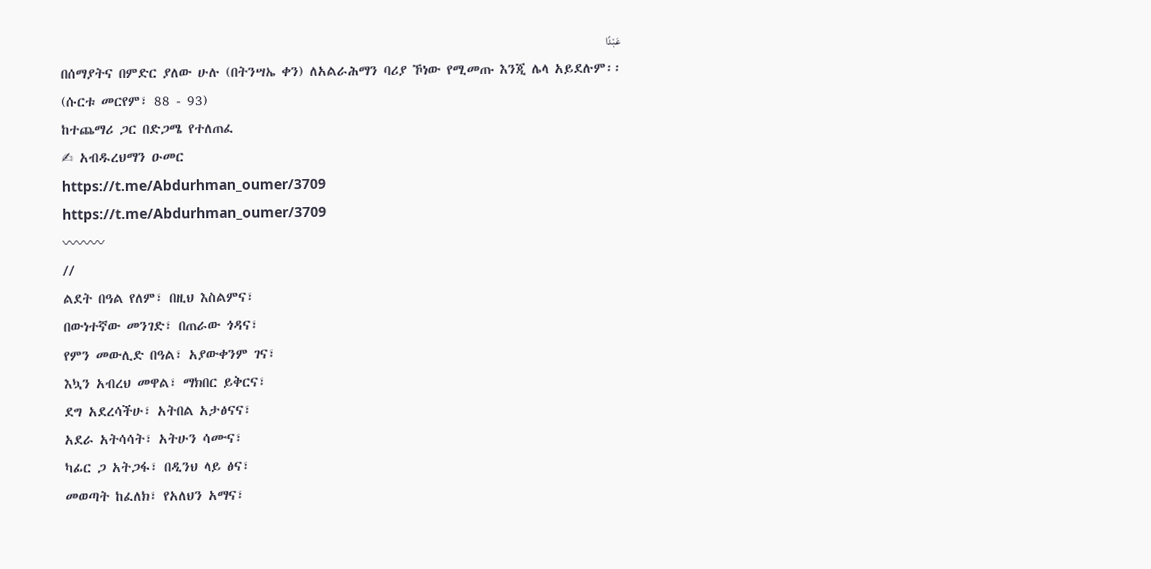عَبْدًا
በሰማያትና በምድር ያለው ሁሉ (በትንሣኤ ቀን) ለአልራሕማን ባሪያ ኾነው የሚመጡ እንጂ ሌላ አይደሉም፡፡
(ሱርቱ መርየም፣ 88 - 93)
ከተጨማሪ ጋር በድጋሜ የተለጠፈ
✍ አብዱረህማን ዑመር
https://t.me/Abdurhman_oumer/3709
https://t.me/Abdurhman_oumer/3709
〰〰〰
//
ልደት በዓል የለም፣ በዚህ እስልምና፣
በውነተኛው መንገድ፣ በጠራው ጎዳና፣
የምን መውሊድ በዓል፣ አያውቀንም ገና፣
እኳን አብረህ መዋል፣ ማክበር ይቅርና፣
ደግ አደረሳችሁ፣ አትበል አታፅናና፣
አደራ አትሳሳት፣ አትሁን ሳሙና፣
ካፊር ጋ አትጋፋ፣ በዲንህ ላይ ፅና፣
መወጣት ከፈለክ፣ የአለህን አማና፣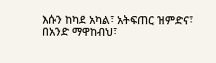እሱን ከካደ አካል፣ አትፍጠር ዝምድና፣
በአንድ ማዋከብህ፣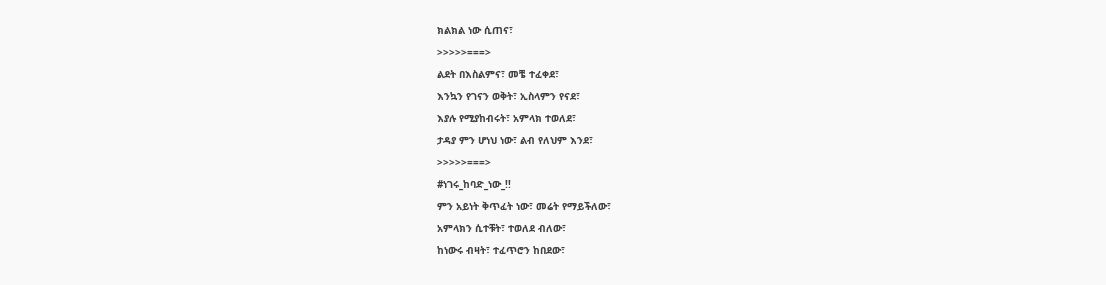ክልክል ነው ሲጠና፣
>>>>>===>
ልደት በእስልምና፣ መቼ ተፈቀደ፣
እንኳን የገናን ወቅት፣ ኢስላምን የናደ፣
እያሉ የሚያከብሩት፣ አምላክ ተወለደ፣
ታዳያ ምን ሆነህ ነው፣ ልብ የለህም እንደ፣
>>>>>===>
#ነገሩ_ከባድ_ነው_!!
ምን አይነት ቅጥፈት ነው፣ መሬት የማይችለው፣
አምላክን ሲተቹት፣ ተወለደ ብለው፣
ከነውሩ ብዛት፣ ተፈጥሮን ከበደው፣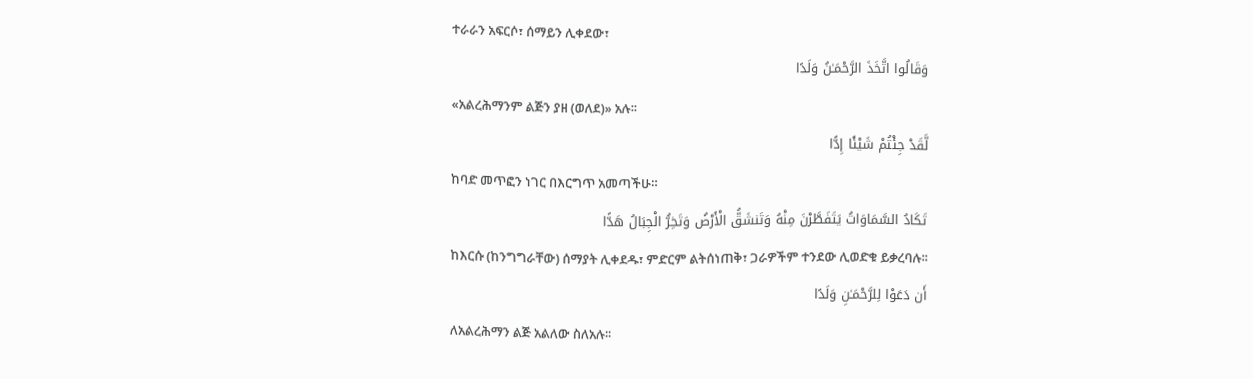ተራራን አፍርሶ፣ ሰማይን ሊቀደው፣
وَقَالُوا اتَّخَذَ الرَّحْمَـٰنُ وَلَدًا
«አልረሕማንም ልጅን ያዘ (ወለደ)» አሉ፡፡
لَّقَدْ جِئْتُمْ شَيْئًا إِدًّا
ከባድ መጥፎን ነገር በእርግጥ አመጣችሁ።
تَكَادُ السَّمَاوَاتُ يَتَفَطَّرْنَ مِنْهُ وَتَنشَقُّ الْأَرْضُ وَتَخِرُّ الْجِبَالُ هَدًّا
ከእርሱ (ከንግግራቸው) ሰማያት ሊቀደዱ፣ ምድርም ልትሰነጠቅ፣ ጋራዎችም ተንደው ሊወድቁ ይቃረባሉ፡፡
أَن دَعَوْا لِلرَّحْمَـٰنِ وَلَدًا
ለአልረሕማን ልጅ አልለው ስለአሉ፡፡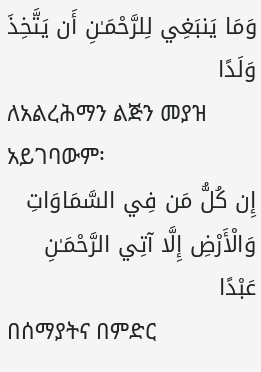وَمَا يَنبَغِي لِلرَّحْمَـٰنِ أَن يَتَّخِذَ وَلَدًا
ለአልረሕማን ልጅን መያዝ አይገባውም፡
إِن كُلُّ مَن فِي السَّمَاوَاتِ وَالْأَرْضِ إِلَّا آتِي الرَّحْمَـٰنِ عَبْدًا
በሰማያትና በምድር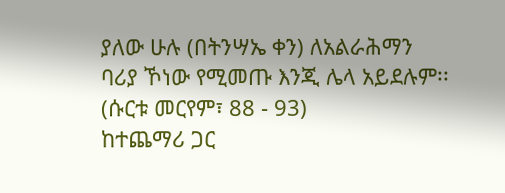ያለው ሁሉ (በትንሣኤ ቀን) ለአልራሕማን ባሪያ ኾነው የሚመጡ እንጂ ሌላ አይደሉም፡፡
(ሱርቱ መርየም፣ 88 - 93)
ከተጨማሪ ጋር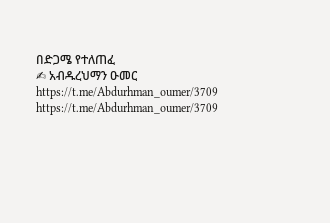በድጋሜ የተለጠፈ
✍ አብዱረህማን ዑመር
https://t.me/Abdurhman_oumer/3709
https://t.me/Abdurhman_oumer/3709